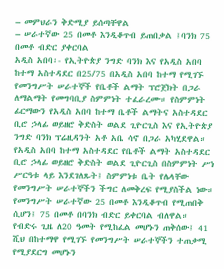– መምህራን ቅድሚያ ይሰጣቸዋል
– ሠራተኛው 25 በመቶ እንዲቆጥብ ይጠበቃል ፤ባንክ 75 በመቶ ብድር ያቀርባል
አዲስ አበባ፡- የኢትዮጵያ ንግድ ባንክ እና የአዲስ አበባ ከተማ አስተዳደር በ25/75 በአዲስ አበባ ከተማ የሚገኙ የመንግሥት ሠራተኞች የቤቶች ልማት ፕሮጀክት በጋራ ለማልማት የመግባቢያ ስምምነት ተፈራረሙ። የስምምነት ፊርማውን የአዲስ አበባ ከተማ ቤቶች ልማትና አስተዳደር ቢሮ ኃላፊ ወይዘሮ ቅድስት ወልደ ጊዮርጊስ እና የኢትዮጵያ ንግድ ባንክ ፕሬዚዳንት አቶ አቤ ሳኖ በጋራ አካሂደዋል።
የአዲስ አበባ ከተማ አስተዳደር የቤቶች ልማት አስተዳደር ቢሮ ኃላፊ ወይዘሮ ቅድስት ወልደ ጊዮርጊስ በስምምነት ሥነ ሥርዓቱ ላይ እንደገለጹት፤ ስምምነቱ ቤት የሌላቸው የመንግሥት ሠራተኞችን ችግር ለመቅረፍ የሚያስችል ነው። የመንግሥት ሠራተኛው 25 በመቶ እንዲቆጥብ የሚጠበቅ ሲሆን፤ 75 በመቶ በባንክ ብድር ይቀርባል ብለዋል።
የብድሩ ጊዜ ለ20 ዓመት የሚከፈል መሆኑን ጠቅሰው፤ 41 ሺህ በከተማዋ የሚገኙ የመንግሥት ሠራተኞችን ተጠቃሚ የሚያደርግ መሆኑን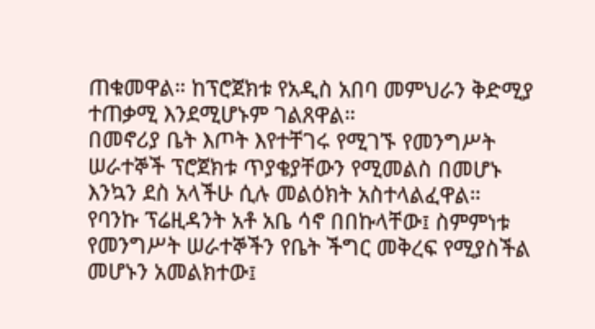ጠቁመዋል። ከፕሮጀክቱ የአዲስ አበባ መምህራን ቅድሚያ ተጠቃሚ እንደሚሆኑም ገልጸዋል።
በመኖሪያ ቤት እጦት እየተቸገሩ የሚገኙ የመንግሥት ሠራተኞች ፕሮጀክቱ ጥያቄያቸውን የሚመልስ በመሆኑ እንኳን ደስ አላችሁ ሲሉ መልዕክት አስተላልፈዋል።
የባንኩ ፕሬዚዳንት አቶ አቤ ሳኖ በበኩላቸው፤ ስምምነቱ የመንግሥት ሠራተኞችን የቤት ችግር መቅረፍ የሚያስችል መሆኑን አመልክተው፤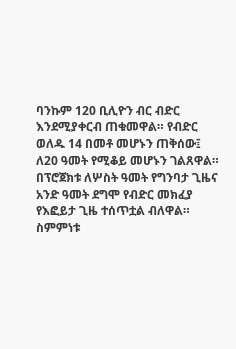ባንኩም 120 ቢሊዮን ብር ብድር እንደሚያቀርብ ጠቁመዋል። የብድር ወለዱ 14 በመቶ መሆኑን ጠቅሰው፤ ለ20 ዓመት የሚቆይ መሆኑን ገልጸዋል።
በፕሮጀክቱ ለሦስት ዓመት የግንባታ ጊዜና አንድ ዓመት ደግሞ የብድር መክፈያ የእፎይታ ጊዜ ተሰጥቷል ብለዋል።
ስምምነቱ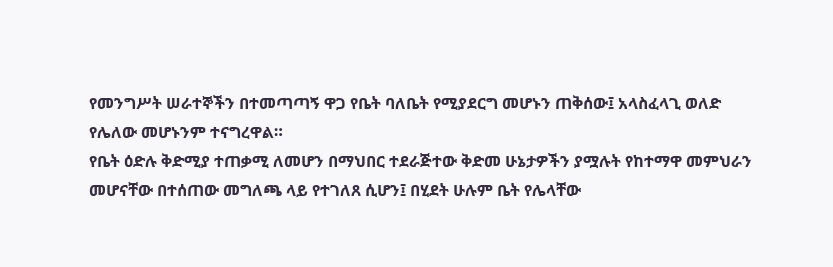የመንግሥት ሠራተኞችን በተመጣጣኝ ዋጋ የቤት ባለቤት የሚያደርግ መሆኑን ጠቅሰው፤ አላስፈላጊ ወለድ የሌለው መሆኑንም ተናግረዋል።
የቤት ዕድሉ ቅድሚያ ተጠቃሚ ለመሆን በማህበር ተደራጅተው ቅድመ ሁኔታዎችን ያሟሉት የከተማዋ መምህራን መሆናቸው በተሰጠው መግለጫ ላይ የተገለጸ ሲሆን፤ በሂደት ሁሉም ቤት የሌላቸው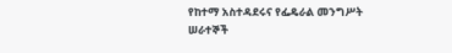የከተማ አስተዳደሩና የፌዴራል መንግሥት ሠራተኞች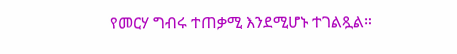የመርሃ ግብሩ ተጠቃሚ እንደሚሆኑ ተገልጿል።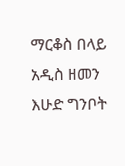ማርቆስ በላይ
አዲስ ዘመን እሁድ ግንቦት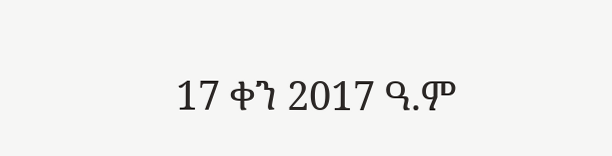17 ቀን 2017 ዓ.ም